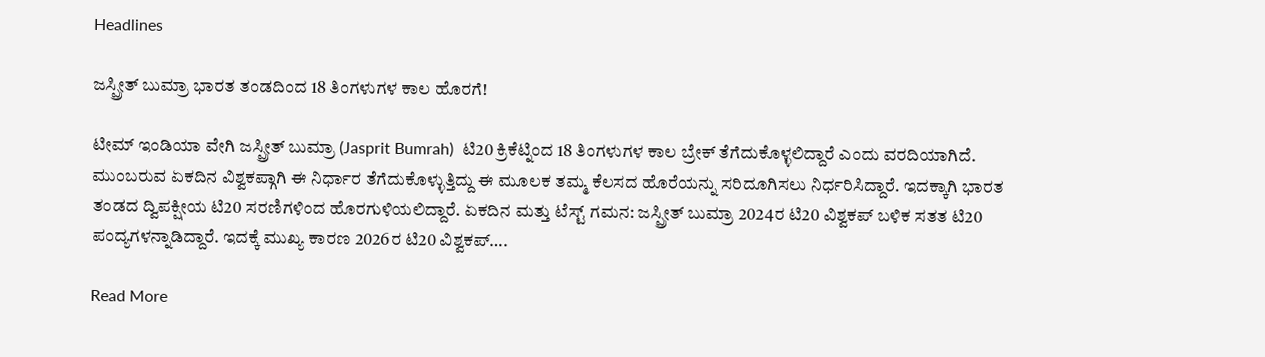Headlines

ಜಸ್ಪ್ರೀತ್ ಬುಮ್ರಾ ಭಾರತ ತಂಡದಿಂದ 18 ತಿಂಗಳುಗಳ ಕಾಲ ಹೊರಗೆ!

ಟೀಮ್ ಇಂಡಿಯಾ ವೇಗಿ ಜಸ್ಪ್ರೀತ್ ಬುಮ್ರಾ (Jasprit Bumrah)  ಟಿ20 ಕ್ರಿಕೆಟ್ನಿಂದ 18 ತಿಂಗಳುಗಳ ಕಾಲ ಬ್ರೇಕ್ ತೆಗೆದುಕೊಳ್ಳಲಿದ್ದಾರೆ ಎಂದು ವರದಿಯಾಗಿದೆ. ಮುಂಬರುವ ಏಕದಿನ ವಿಶ್ವಕಪ್ಗಾಗಿ ಈ ನಿರ್ಧಾರ ತೆಗೆದುಕೊಳ್ಳುತ್ತಿದ್ದು ಈ ಮೂಲಕ ತಮ್ಮ ಕೆಲಸದ ಹೊರೆಯನ್ನು ಸರಿದೂಗಿಸಲು ನಿರ್ಧರಿಸಿದ್ದಾರೆ. ಇದಕ್ಕಾಗಿ ಭಾರತ ತಂಡದ ದ್ವಿಪಕ್ಷೀಯ ಟಿ20 ಸರಣಿಗಳಿಂದ ಹೊರಗುಳಿಯಲಿದ್ದಾರೆ. ಏಕದಿನ ಮತ್ತು ಟೆಸ್ಟ್ ಗಮನ: ಜಸ್ಪ್ರೀತ್ ಬುಮ್ರಾ 2024ರ ಟಿ20 ವಿಶ್ವಕಪ್ ಬಳಿಕ ಸತತ ಟಿ20 ಪಂದ್ಯಗಳನ್ನಾಡಿದ್ದಾರೆ. ಇದಕ್ಕೆ ಮುಖ್ಯ ಕಾರಣ 2026ರ ಟಿ20 ವಿಶ್ವಕಪ್….

Read More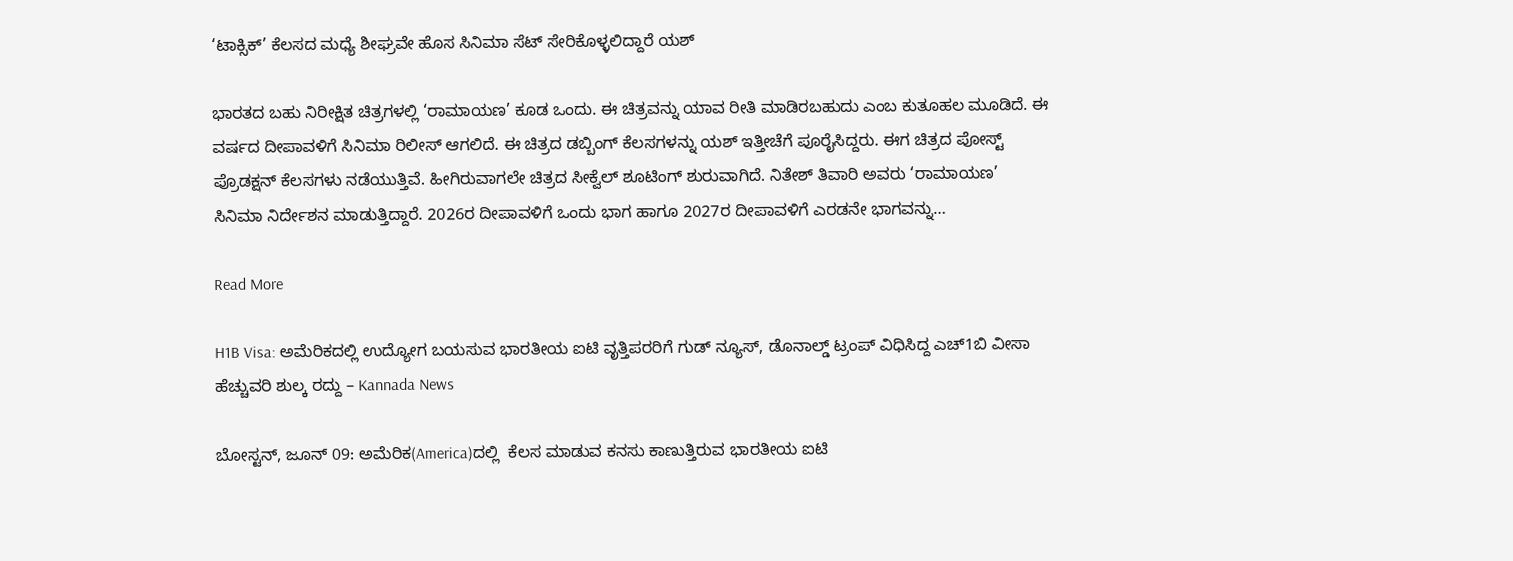‘ಟಾಕ್ಸಿಕ್’ ಕೆಲಸದ ಮಧ್ಯೆ ಶೀಘ್ರವೇ ಹೊಸ ಸಿನಿಮಾ ಸೆಟ್ ಸೇರಿಕೊಳ್ಳಲಿದ್ದಾರೆ ಯಶ್

ಭಾರತದ ಬಹು ನಿರೀಕ್ಷಿತ ಚಿತ್ರಗಳಲ್ಲಿ ‘ರಾಮಾಯಣ’ ಕೂಡ ಒಂದು. ಈ ಚಿತ್ರವನ್ನು ಯಾವ ರೀತಿ ಮಾಡಿರಬಹುದು ಎಂಬ ಕುತೂಹಲ ಮೂಡಿದೆ. ಈ ವರ್ಷದ ದೀಪಾವಳಿಗೆ ಸಿನಿಮಾ ರಿಲೀಸ್ ಆಗಲಿದೆ. ಈ ಚಿತ್ರದ ಡಬ್ಬಿಂಗ್ ಕೆಲಸಗಳನ್ನು ಯಶ್ ಇತ್ತೀಚೆಗೆ ಪೂರೈಸಿದ್ದರು. ಈಗ ಚಿತ್ರದ ಪೋಸ್ಟ್ ಪ್ರೊಡಕ್ಷನ್ ಕೆಲಸಗಳು ನಡೆಯುತ್ತಿವೆ. ಹೀಗಿರುವಾಗಲೇ ಚಿತ್ರದ ಸೀಕ್ವೆಲ್ ಶೂಟಿಂಗ್ ಶುರುವಾಗಿದೆ. ನಿತೇಶ್ ತಿವಾರಿ ಅವರು ‘ರಾಮಾಯಣ’ ಸಿನಿಮಾ ನಿರ್ದೇಶನ ಮಾಡುತ್ತಿದ್ದಾರೆ. 2026ರ ದೀಪಾವಳಿಗೆ ಒಂದು ಭಾಗ ಹಾಗೂ 2027ರ ದೀಪಾವಳಿಗೆ ಎರಡನೇ ಭಾಗವನ್ನು…

Read More

H1B Visa: ಅಮೆರಿಕದಲ್ಲಿ ಉದ್ಯೋಗ ಬಯಸುವ ಭಾರತೀಯ ಐಟಿ ವೃತ್ತಿಪರರಿಗೆ ಗುಡ್ ನ್ಯೂಸ್, ಡೊನಾಲ್ಡ್ ಟ್ರಂಪ್ ವಿಧಿಸಿದ್ದ ಎಚ್1ಬಿ ವೀಸಾ ಹೆಚ್ಚುವರಿ ಶುಲ್ಕ ರದ್ದು – Kannada News

ಬೋಸ್ಟನ್, ಜೂನ್ 09: ಅಮೆರಿಕ(America)ದಲ್ಲಿ  ಕೆಲಸ ಮಾಡುವ ಕನಸು ಕಾಣುತ್ತಿರುವ ಭಾರತೀಯ ಐಟಿ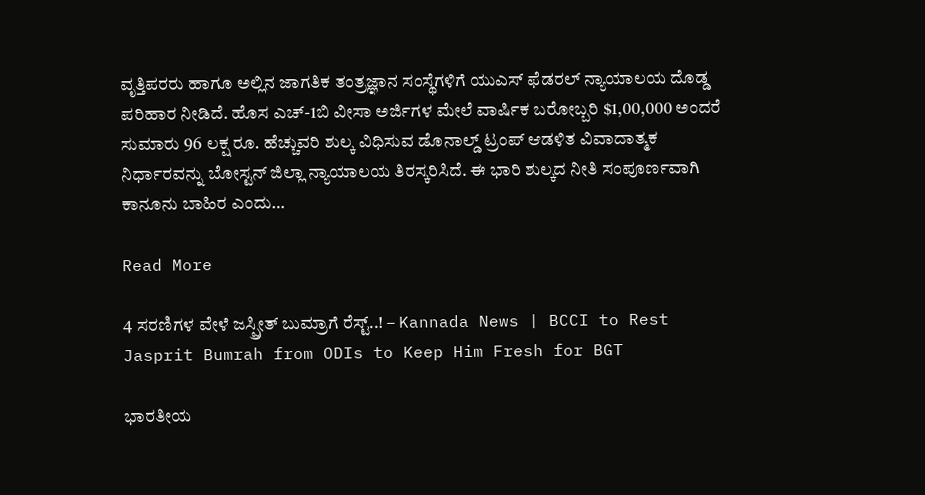ವೃತ್ತಿಪರರು ಹಾಗೂ ಅಲ್ಲಿನ ಜಾಗತಿಕ ತಂತ್ರಜ್ಞಾನ ಸಂಸ್ಥೆಗಳಿಗೆ ಯುಎಸ್ ಫೆಡರಲ್ ನ್ಯಾಯಾಲಯ ದೊಡ್ಡ ಪರಿಹಾರ ನೀಡಿದೆ. ಹೊಸ ಎಚ್-1ಬಿ ವೀಸಾ ಅರ್ಜಿಗಳ ಮೇಲೆ ವಾರ್ಷಿಕ ಬರೋಬ್ಬರಿ $1,00,000 ಅಂದರೆ ಸುಮಾರು 96 ಲಕ್ಷ ರೂ. ಹೆಚ್ಚುವರಿ ಶುಲ್ಕ ವಿಧಿಸುವ ಡೊನಾಲ್ಡ್ ಟ್ರಂಪ್ ಆಡಳಿತ ವಿವಾದಾತ್ಮಕ ನಿರ್ಧಾರವನ್ನು ಬೋಸ್ಟನ್ ಜಿಲ್ಲಾ ನ್ಯಾಯಾಲಯ ತಿರಸ್ಕರಿಸಿದೆ. ಈ ಭಾರಿ ಶುಲ್ಕದ ನೀತಿ ಸಂಪೂರ್ಣವಾಗಿ ಕಾನೂನು ಬಾಹಿರ ಎಂದು…

Read More

4 ಸರಣಿಗಳ ವೇಳೆ ಜಸ್ಪ್ರೀತ್ ಬುಮ್ರಾಗೆ ರೆಸ್ಟ್..! – Kannada News | BCCI to Rest Jasprit Bumrah from ODIs to Keep Him Fresh for BGT

ಭಾರತೀಯ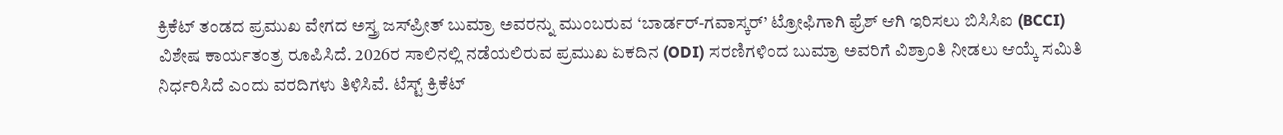ಕ್ರಿಕೆಟ್ ತಂಡದ ಪ್ರಮುಖ ವೇಗದ ಅಸ್ತ್ರ ಜಸ್‌ಪ್ರೀತ್ ಬುಮ್ರಾ ಅವರನ್ನು ಮುಂಬರುವ ‘ಬಾರ್ಡರ್-ಗವಾಸ್ಕರ್’ ಟ್ರೋಫಿಗಾಗಿ ಫ್ರೆಶ್ ಆಗಿ ಇರಿಸಲು ಬಿಸಿಸಿಐ (BCCI) ವಿಶೇಷ ಕಾರ್ಯತಂತ್ರ ರೂಪಿಸಿದೆ. 2026ರ ಸಾಲಿನಲ್ಲಿ ನಡೆಯಲಿರುವ ಪ್ರಮುಖ ಏಕದಿನ (ODI) ಸರಣಿಗಳಿಂದ ಬುಮ್ರಾ ಅವರಿಗೆ ವಿಶ್ರಾಂತಿ ನೀಡಲು ಆಯ್ಕೆ ಸಮಿತಿ ನಿರ್ಧರಿಸಿದೆ ಎಂದು ವರದಿಗಳು ತಿಳಿಸಿವೆ. ಟೆಸ್ಟ್ ಕ್ರಿಕೆಟ್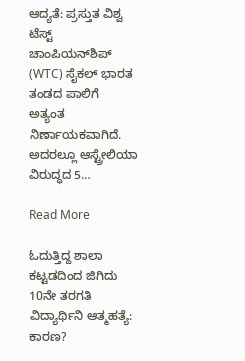ಆದ್ಯತೆ: ಪ್ರಸ್ತುತ ವಿಶ್ವ ಟೆಸ್ಟ್ ಚಾಂಪಿಯನ್‌ಶಿಪ್ (WTC) ಸೈಕಲ್ ಭಾರತ ತಂಡದ ಪಾಲಿಗೆ ಅತ್ಯಂತ ನಿರ್ಣಾಯಕವಾಗಿದೆ. ಅದರಲ್ಲೂ ಆಸ್ಟ್ರೇಲಿಯಾ ವಿರುದ್ಧದ 5…

Read More

ಓದುತ್ತಿದ್ದ ಶಾಲಾ ಕಟ್ಟಡದಿಂದ ಜಿಗಿದು 10ನೇ ತರಗತಿ ವಿದ್ಯಾರ್ಥಿನಿ ಆತ್ಮಹತ್ಯೆ: ಕಾರಣ?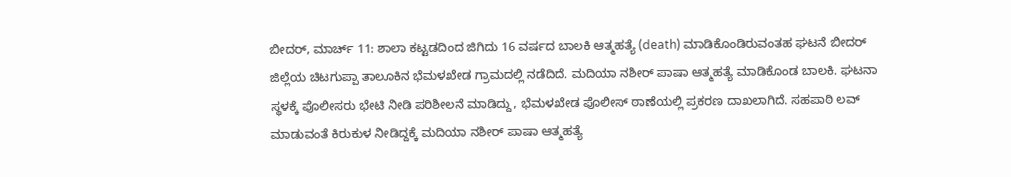ಬೀದರ್, ಮಾರ್ಚ್ 11: ಶಾಲಾ ಕಟ್ಟಡದಿಂದ ಜಿಗಿದು 16 ವರ್ಷದ ಬಾಲಕಿ ಆತ್ಮಹತ್ಯೆ (death) ಮಾಡಿಕೊಂಡಿರುವಂತಹ ಘಟನೆ ಬೀದರ್ ಜಿಲ್ಲೆಯ ಚಿಟಗುಪ್ಪಾ ತಾಲೂಕಿನ ಭೆಮಳಖೇಡ ಗ್ರಾಮದಲ್ಲಿ ನಡೆದಿದೆ. ಮದಿಯಾ ನಶೀರ್ ಪಾಷಾ ಆತ್ಮಹತ್ಯೆ ಮಾಡಿಕೊಂಡ ಬಾಲಕಿ. ಘಟನಾ ಸ್ಥಳಕ್ಕೆ ಪೊಲೀಸರು ಭೇಟಿ ನೀಡಿ ಪರಿಶೀಲನೆ ಮಾಡಿದ್ದು, ಭೆಮಳಖೇಡ ಪೊಲೀಸ್ ಠಾಣೆಯಲ್ಲಿ ಪ್ರಕರಣ ದಾಖಲಾಗಿದೆ. ಸಹಪಾಠಿ ಲವ್ ಮಾಡುವಂತೆ ಕಿರುಕುಳ ನೀಡಿದ್ದಕ್ಕೆ ಮದಿಯಾ ನಶೀರ್ ಪಾಷಾ ಆತ್ಮಹತ್ಯೆ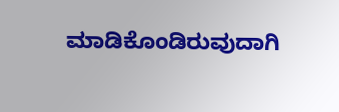ಮಾಡಿಕೊಂಡಿರುವುದಾಗಿ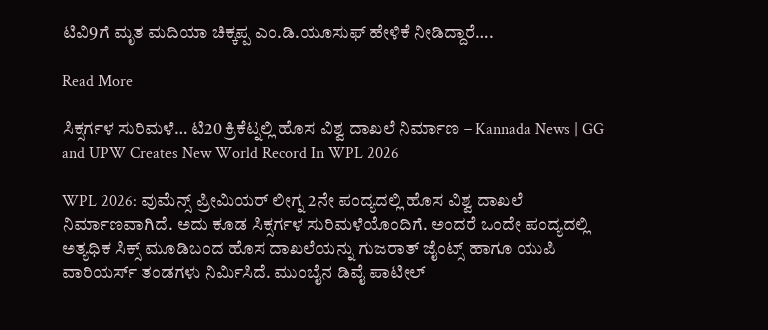ಟಿವಿ9ಗೆ ಮೃತ ಮದಿಯಾ ಚಿಕ್ಕಪ್ಪ ಎಂ.ಡಿ.ಯೂಸುಫ್ ಹೇಳಿಕೆ ನೀಡಿದ್ದಾರೆ….

Read More

ಸಿಕ್ಸರ್ಗಳ ಸುರಿಮಳೆ… ಟಿ20 ಕ್ರಿಕೆಟ್ನಲ್ಲಿ ಹೊಸ ವಿಶ್ವ ದಾಖಲೆ ನಿರ್ಮಾಣ – Kannada News | GG and UPW Creates New World Record In WPL 2026

WPL 2026: ವುಮೆನ್ಸ್ ಪ್ರೀಮಿಯರ್ ಲೀಗ್ನ 2ನೇ ಪಂದ್ಯದಲ್ಲಿ ಹೊಸ ವಿಶ್ವ ದಾಖಲೆ ನಿರ್ಮಾಣವಾಗಿದೆ. ಅದು ಕೂಡ ಸಿಕ್ಸರ್ಗಳ ಸುರಿಮಳೆಯೊಂದಿಗೆ. ಅಂದರೆ ಒಂದೇ ಪಂದ್ಯದಲ್ಲಿ ಅತ್ಯಧಿಕ ಸಿಕ್ಸ್ ಮೂಡಿಬಂದ ಹೊಸ ದಾಖಲೆಯನ್ನು ಗುಜರಾತ್ ಜೈಂಟ್ಸ್ ಹಾಗೂ ಯುಪಿ ವಾರಿಯರ್ಸ್ ತಂಡಗಳು ನಿರ್ಮಿಸಿದೆ. ಮುಂಬೈನ ಡಿವೈ ಪಾಟೀಲ್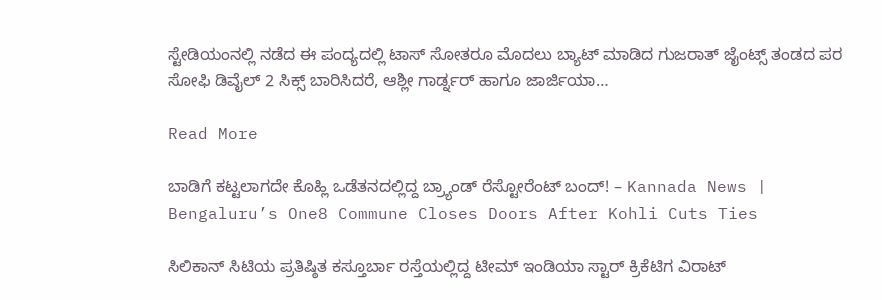ಸ್ಟೇಡಿಯಂನಲ್ಲಿ ನಡೆದ ಈ ಪಂದ್ಯದಲ್ಲಿ ಟಾಸ್ ಸೋತರೂ ಮೊದಲು ಬ್ಯಾಟ್ ಮಾಡಿದ ಗುಜರಾತ್ ಜೈಂಟ್ಸ್ ತಂಡದ ಪರ ಸೋಫಿ ಡಿವೈಲ್ 2 ಸಿಕ್ಸ್ ಬಾರಿಸಿದರೆ, ಆಶ್ಲೀ ಗಾರ್ಡ್ನರ್ ಹಾಗೂ ಜಾರ್ಜಿಯಾ…

Read More

ಬಾಡಿಗೆ ಕಟ್ಟಲಾಗದೇ ಕೊಹ್ಲಿ ಒಡೆತನದಲ್ಲಿದ್ದ ಬ್ರ್ಯಾಂಡ್ ರೆಸ್ಟೋರೆಂಟ್ ಬಂದ್! – Kannada News | Bengaluru’s One8 Commune Closes Doors After Kohli Cuts Ties

ಸಿಲಿಕಾನ್ ಸಿಟಿಯ ಪ್ರತಿಷ್ಠಿತ ಕಸ್ತೂರ್ಬಾ ರಸ್ತೆಯಲ್ಲಿದ್ದ ಟೀಮ್ ಇಂಡಿಯಾ ಸ್ಟಾರ್ ಕ್ರಿಕೆಟಿಗ ವಿರಾಟ್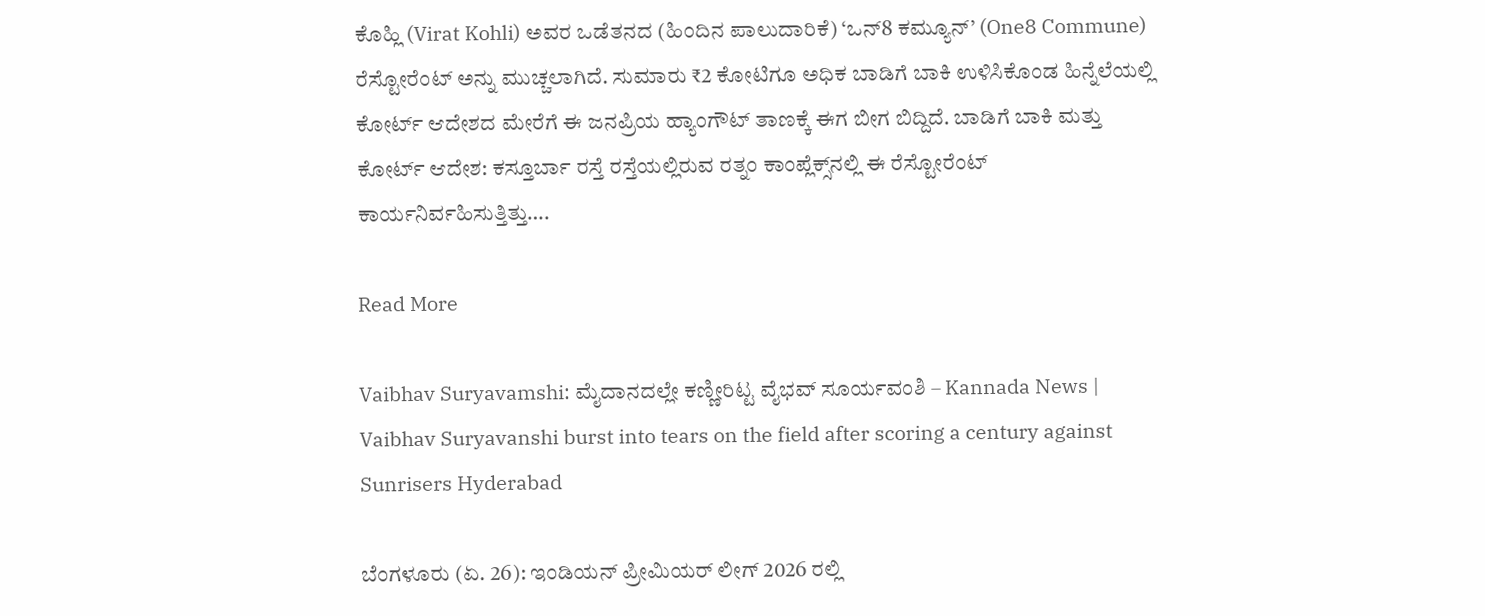ಕೊಹ್ಲಿ (Virat Kohli) ಅವರ ಒಡೆತನದ (ಹಿಂದಿನ ಪಾಲುದಾರಿಕೆ) ‘ಒನ್8 ಕಮ್ಯೂನ್’ (One8 Commune) ರೆಸ್ಟೋರೆಂಟ್ ಅನ್ನು ಮುಚ್ಚಲಾಗಿದೆ. ಸುಮಾರು ₹2 ಕೋಟಿಗೂ ಅಧಿಕ ಬಾಡಿಗೆ ಬಾಕಿ ಉಳಿಸಿಕೊಂಡ ಹಿನ್ನೆಲೆಯಲ್ಲಿ ಕೋರ್ಟ್ ಆದೇಶದ ಮೇರೆಗೆ ಈ ಜನಪ್ರಿಯ ಹ್ಯಾಂಗೌಟ್ ತಾಣಕ್ಕೆ ಈಗ ಬೀಗ ಬಿದ್ದಿದೆ. ಬಾಡಿಗೆ ಬಾಕಿ ಮತ್ತು ಕೋರ್ಟ್ ಆದೇಶ: ಕಸ್ತೂರ್ಬಾ ರಸ್ತೆ ರಸ್ತೆಯಲ್ಲಿರುವ ರತ್ನಂ ಕಾಂಪ್ಲೆಕ್ಸ್‌ನಲ್ಲಿ ಈ ರೆಸ್ಟೋರೆಂಟ್ ಕಾರ್ಯನಿರ್ವಹಿಸುತ್ತಿತ್ತು….

Read More

Vaibhav Suryavamshi: ಮೈದಾನದಲ್ಲೇ ಕಣ್ಣೀರಿಟ್ಟ ವೈಭವ್ ಸೂರ್ಯವಂಶಿ – Kannada News | Vaibhav Suryavanshi burst into tears on the field after scoring a century against Sunrisers Hyderabad

ಬೆಂಗಳೂರು (ಏ. 26): ಇಂಡಿಯನ್ ಪ್ರೀಮಿಯರ್ ಲೀಗ್ 2026 ರಲ್ಲಿ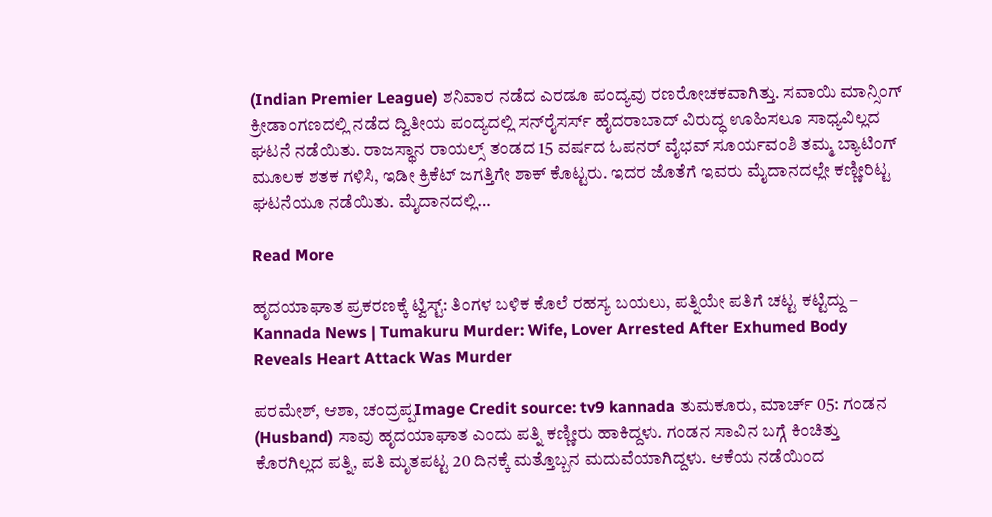(Indian Premier League) ಶನಿವಾರ ನಡೆದ ಎರಡೂ ಪಂದ್ಯವು ರಣರೋಚಕವಾಗಿತ್ತು. ಸವಾಯಿ ಮಾನ್ಸಿಂಗ್ ಕ್ರೀಡಾಂಗಣದಲ್ಲಿ ನಡೆದ ದ್ವಿತೀಯ ಪಂದ್ಯದಲ್ಲಿ ಸನ್‌ರೈಸರ್ಸ್ ಹೈದರಾಬಾದ್ ವಿರುದ್ಧ ಊಹಿಸಲೂ ಸಾಧ್ಯವಿಲ್ಲದ ಘಟನೆ ನಡೆಯಿತು. ರಾಜಸ್ಥಾನ ರಾಯಲ್ಸ್ ತಂಡದ 15 ವರ್ಷದ ಓಪನರ್ ವೈಭವ್ ಸೂರ್ಯವಂಶಿ ತಮ್ಮ ಬ್ಯಾಟಿಂಗ್ ಮೂಲಕ ಶತಕ ಗಳಿಸಿ, ಇಡೀ ಕ್ರಿಕೆಟ್ ಜಗತ್ತಿಗೇ ಶಾಕ್ ಕೊಟ್ಟರು. ಇದರ ಜೊತೆಗೆ ಇವರು ಮೈದಾನದಲ್ಲೇ ಕಣ್ಣೀರಿಟ್ಟ ಘಟನೆಯೂ ನಡೆಯಿತು. ಮೈದಾನದಲ್ಲಿ…

Read More

ಹೃದಯಾಘಾತ ಪ್ರಕರಣಕ್ಕೆ ಟ್ವಿಸ್ಟ್: ತಿಂಗಳ ಬಳಿಕ ಕೊಲೆ ರಹಸ್ಯ ಬಯಲು, ಪತ್ನಿಯೇ ಪತಿಗೆ ಚಟ್ಟ ಕಟ್ಟಿದ್ದು – Kannada News | Tumakuru Murder: Wife, Lover Arrested After Exhumed Body Reveals Heart Attack Was Murder

ಪರಮೇಶ್, ಆಶಾ, ಚಂದ್ರಪ್ಪImage Credit source: tv9 kannada ತುಮಕೂರು, ಮಾರ್ಚ್ 05: ಗಂಡನ (Husband) ಸಾವು ಹೃದಯಾಘಾತ ಎಂದು ಪತ್ನಿ ಕಣ್ಣೀರು ಹಾಕಿದ್ದಳು. ಗಂಡನ ಸಾವಿನ ಬಗ್ಗೆ ಕಿಂಚಿತ್ತು ಕೊರಗಿಲ್ಲದ ಪತ್ನಿ, ಪತಿ ಮೃತಪಟ್ಟ 20 ದಿನಕ್ಕೆ ಮತ್ತೊಬ್ಬನ ಮದುವೆಯಾಗಿದ್ದಳು. ಆಕೆಯ ನಡೆಯಿಂದ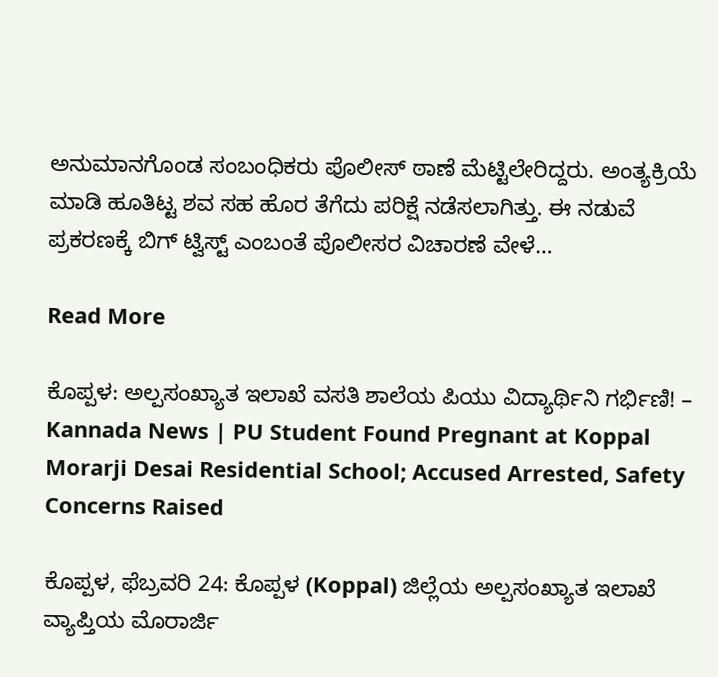ಅನುಮಾನಗೊಂಡ ಸಂಬಂಧಿಕರು ಪೊಲೀಸ್ ಠಾಣೆ ಮೆಟ್ಟಿಲೇರಿದ್ದರು. ಅಂತ್ಯಕ್ರಿಯೆ ಮಾಡಿ ಹೂತಿಟ್ಟ ಶವ ಸಹ ಹೊರ ತೆಗೆದು ಪರಿಕ್ಷೆ ನಡೆಸಲಾಗಿತ್ತು. ಈ ನಡುವೆ ಪ್ರಕರಣಕ್ಕೆ ಬಿಗ್ ಟ್ವಿಸ್ಟ್ ಎಂಬಂತೆ ಪೊಲೀಸರ ವಿಚಾರಣೆ ವೇಳೆ…

Read More

ಕೊಪ್ಪಳ: ಅಲ್ಪಸಂಖ್ಯಾತ ಇಲಾಖೆ ವಸತಿ ಶಾಲೆಯ ಪಿಯು ವಿದ್ಯಾರ್ಥಿನಿ ಗರ್ಭಿಣಿ! – Kannada News | PU Student Found Pregnant at Koppal Morarji Desai Residential School; Accused Arrested, Safety Concerns Raised

ಕೊಪ್ಪಳ, ಫೆಬ್ರವರಿ 24: ಕೊಪ್ಪಳ (Koppal) ಜಿಲ್ಲೆಯ ಅಲ್ಪಸಂಖ್ಯಾತ ಇಲಾಖೆ ವ್ಯಾಪ್ತಿಯ ಮೊರಾರ್ಜಿ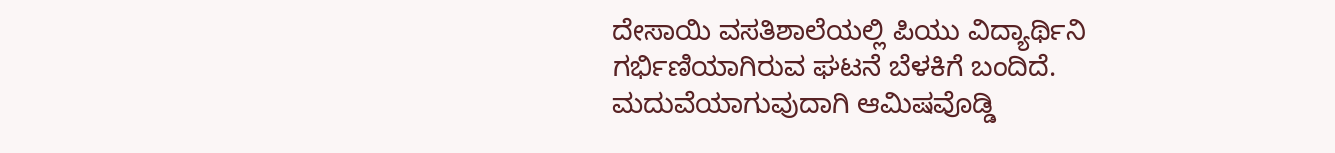ದೇಸಾಯಿ ವಸತಿಶಾಲೆಯಲ್ಲಿ ಪಿಯು ವಿದ್ಯಾರ್ಥಿನಿ ಗರ್ಭಿಣಿಯಾಗಿರುವ ಘಟನೆ ಬೆಳಕಿಗೆ ಬಂದಿದೆ. ಮದುವೆಯಾಗುವುದಾಗಿ ಆಮಿಷವೊಡ್ಡಿ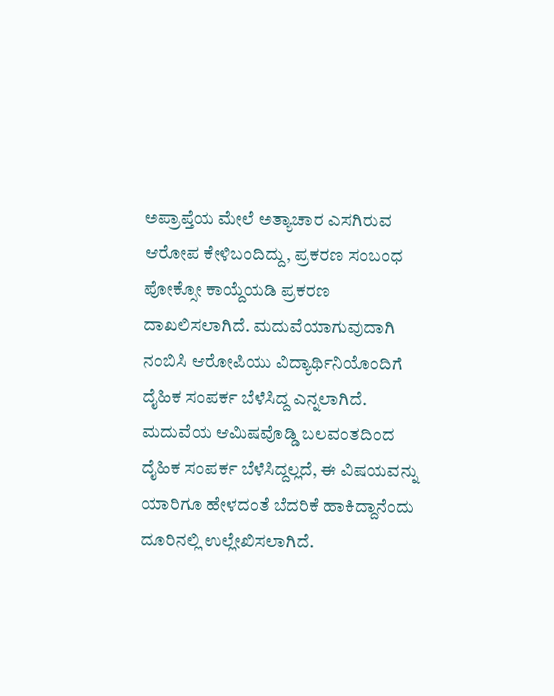ಅಪ್ರಾಪ್ತೆಯ ಮೇಲೆ ಅತ್ಯಾಚಾರ ಎಸಗಿರುವ ಆರೋಪ ಕೇಳಿಬಂದಿದ್ದು, ಪ್ರಕರಣ ಸಂಬಂಧ ಪೋಕ್ಸೋ ಕಾಯ್ದೆಯಡಿ ಪ್ರಕರಣ ದಾಖಲಿಸಲಾಗಿದೆ. ಮದುವೆಯಾಗುವುದಾಗಿ ನಂಬಿಸಿ ಆರೋಪಿಯು ವಿದ್ಯಾರ್ಥಿನಿಯೊಂದಿಗೆ ದೈಹಿಕ ಸಂಪರ್ಕ ಬೆಳೆಸಿದ್ದ ಎನ್ನಲಾಗಿದೆ. ಮದುವೆಯ ಆಮಿಷವೊಡ್ಡಿ ಬಲವಂತದಿಂದ ದೈಹಿಕ ಸಂಪರ್ಕ ಬೆಳೆಸಿದ್ದಲ್ಲದೆ, ಈ ವಿಷಯವನ್ನು ಯಾರಿಗೂ ಹೇಳದಂತೆ ಬೆದರಿಕೆ ಹಾಕಿದ್ದಾನೆಂದು ದೂರಿನಲ್ಲಿ ಉಲ್ಲೇಖಿಸಲಾಗಿದೆ.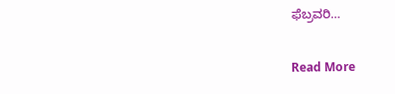ಫೆಬ್ರವರಿ…

Read More